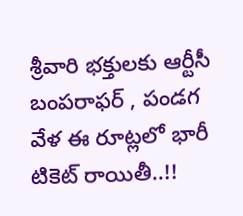శ్రీవారి భక్తులకు ఆర్టీసీ బంపరాఫర్ , పండగ వేళ ఈ రూట్లలో భారీ టికెట్ రాయితీ..!!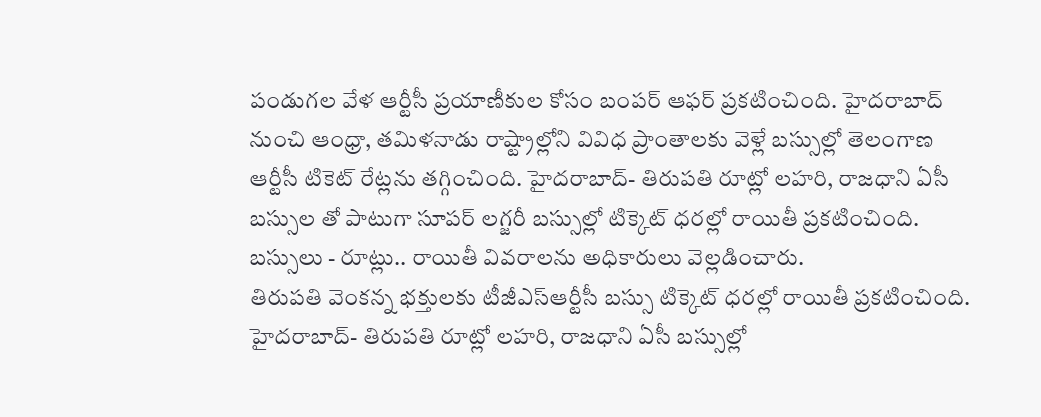పండుగల వేళ ఆర్టీసీ ప్రయాణీకుల కోసం బంపర్ ఆఫర్ ప్రకటించింది. హైదరాబాద్ నుంచి ఆంధ్రా, తమిళనాడు రాష్ట్రాల్లోని వివిధ ప్రాంతాలకు వెళ్లే బస్సుల్లో తెలంగాణ ఆర్టీసీ టికెట్ రేట్లను తగ్గించింది. హైదరాబాద్- తిరుపతి రూట్లో లహరి, రాజధాని ఏసీ బస్సుల తో పాటుగా సూపర్ లగ్జరీ బస్సుల్లో టిక్కెట్ ధరల్లో రాయితీ ప్రకటించింది. బస్సులు - రూట్లు.. రాయితీ వివరాలను అధికారులు వెల్లడించారు.
తిరుపతి వెంకన్న భక్తులకు టీజీఎస్ఆర్టీసీ బస్సు టిక్కెట్ ధరల్లో రాయితీ ప్రకటించింది. హైదరాబాద్- తిరుపతి రూట్లో లహరి, రాజధాని ఏసీ బస్సుల్లో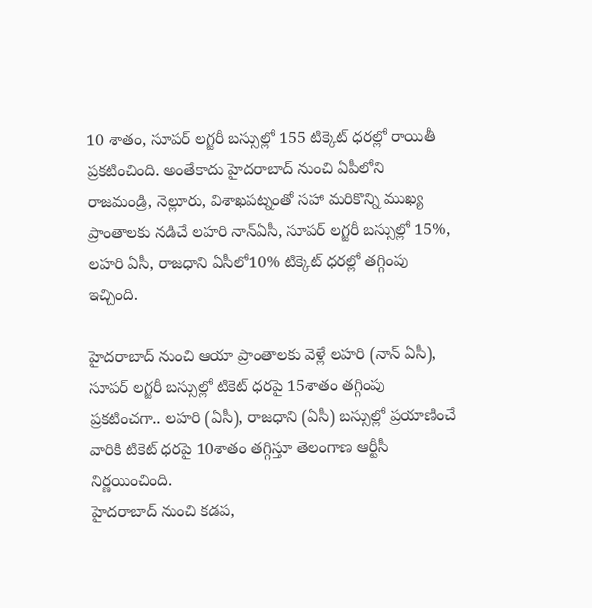10 శాతం, సూపర్ లగ్జరీ బస్సుల్లో 155 టిక్కెట్ ధరల్లో రాయితీ ప్రకటించింది. అంతేకాదు హైదరాబాద్ నుంచి ఏపీలోని రాజమండ్రి, నెల్లూరు, విశాఖపట్నంతో సహా మరికొన్ని ముఖ్య ప్రాంతాలకు నడిచే లహరి నాన్ఏసీ, సూపర్ లగ్జరీ బస్సుల్లో 15%, లహరి ఏసీ, రాజధాని ఏసీలో10% టిక్కెట్ ధరల్లో తగ్గింపు ఇచ్చింది.

హైదరాబాద్ నుంచి ఆయా ప్రాంతాలకు వెళ్లే లహరి (నాన్ ఏసీ), సూపర్ లగ్జరీ బస్సుల్లో టికెట్ ధరపై 15శాతం తగ్గింపు ప్రకటించగా.. లహరి (ఏసీ), రాజధాని (ఏసీ) బస్సుల్లో ప్రయాణించే వారికి టికెట్ ధరపై 10శాతం తగ్గిస్తూ తెలంగాణ ఆర్టీసీ నిర్ణయించింది.
హైదరాబాద్ నుంచి కడప,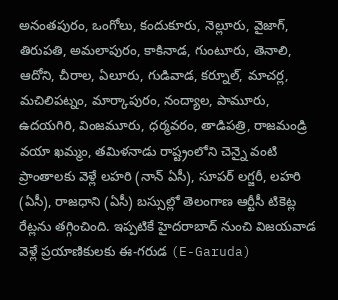అనంతపురం, ఒంగోలు, కందుకూరు, నెల్లూరు, వైజాగ్, తిరుపతి, అమలాపురం, కాకినాడ, గుంటూరు, తెనాలి, ఆదోని, చీరాల, ఏలూరు, గుడివాడ, కర్నూల్, మాచర్ల, మచిలిపట్నం, మార్కాపురం, నంద్యాల, పామూరు, ఉదయగిరి, వింజమూరు, ధర్మవరం, తాడిపత్రి, రాజమండ్రి వయా ఖమ్మం, తమిళనాడు రాష్ట్రంలోని చెన్నై వంటి ప్రాంతాలకు వెళ్లే లహరి (నాన్ ఏసీ), సూపర్ లగ్జరీ, లహరి (ఏసీ), రాజధాని (ఏసీ) బస్సుల్లో తెలంగాణ ఆర్టీసీ టికెట్ల రేట్లను తగ్గించింది. ఇప్పటికే హైదరాబాద్ నుంచి విజయవాడ వెళ్లే ప్రయాణికులకు ఈ-గరుడ (E-Garuda)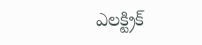ఎలక్ట్రిక్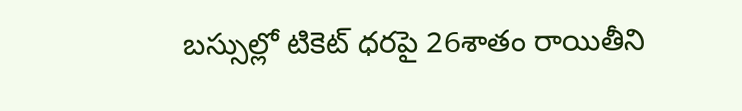బస్సుల్లో టికెట్ ధరపై 26శాతం రాయితీని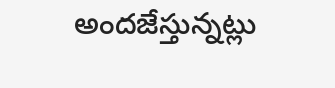అందజేస్తున్నట్లు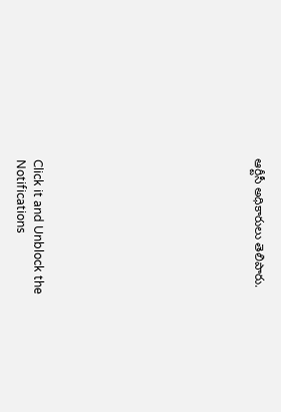ఆర్టీసీ అధికారులు తెలిపారు.












Click it and Unblock the Notifications